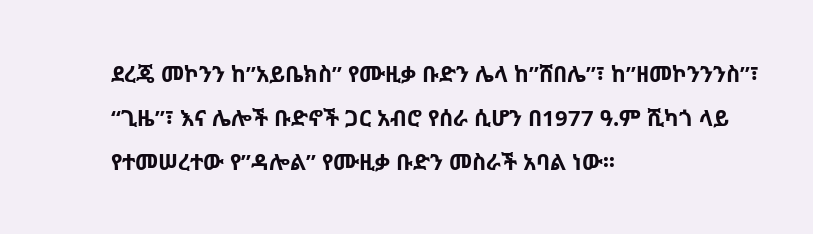ደረጄ መኮንን ከ”አይቤክስ” የሙዚቃ ቡድን ሌላ ከ”ሸበሌ”፣ ከ”ዘመኮንንንስ”፣ “ጊዜ”፣ እና ሌሎች ቡድኖች ጋር አብሮ የሰራ ሲሆን በ1977 ዓ.ም ሺካጎ ላይ የተመሠረተው የ”ዳሎል” የሙዚቃ ቡድን መስራች አባል ነው፡፡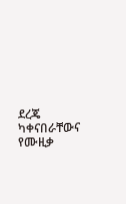ደረጄ ካቀናበራቸውና የሙዚቃ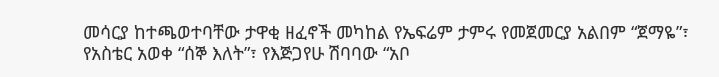መሳርያ ከተጫወተባቸው ታዋቂ ዘፈኖች መካከል የኤፍሬም ታምሩ የመጀመርያ አልበም “ጀማዬ”፣ የአስቴር አወቀ “ሰኞ እለት”፣ የእጅጋየሁ ሽባባው “አቦ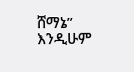ሸማኔ” እንዲሁም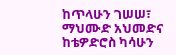ከጥላሁን ገሠሠ፣ ማህሙድ አህመድና ከቴዎድሮስ ካሳሁን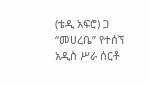(ቴዲ አፍሮ) ጋ “መሀረቤ” የተሰኘ አዲስ ሥራ ሰርቶ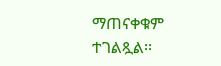ማጠናቀቁም ተገልጿል፡፡